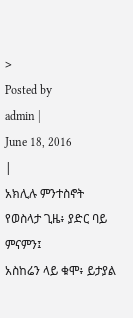>
Posted by
admin |
June 18, 2016
|
አክሊሉ ምንተስኖት
የወስላታ ጊዜ፥ ያድር ባይ ምናምን፤
አስከሬን ላይ ቁሞ፥ ይታያል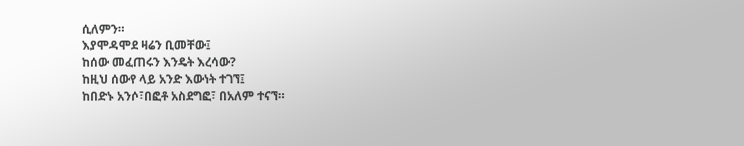ሲለምን።
እያሞዳሞደ ዛሬን ቢመቸው፤
ከሰው መፈጠሩን እንዴት እረሳው?
ከዚህ ሰውየ ላይ አንድ እውነት ተገኘ፤
ከበድኑ አንሶ፣በፎቶ አስደግፎ፣ በአለም ተናኘ።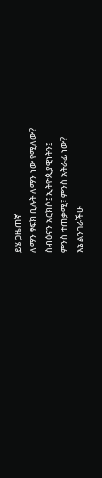ይሄ ጋዜጠኛ
ለማን ፃፍክ ቢሉት ለማን ነው የሚለው?
ስብዕናን አርክሶ፤ ኢትዮጲያዊነትን፤
ምንስ ተጠቃሚ፣ ምንስ አትራፊ ነው?
እኔ ልንገራችሁ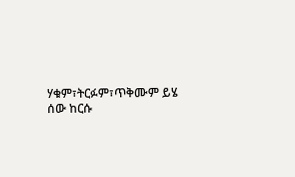ሃቁም፣ትርፉም፣ጥቅሙም ይሄ ሰው ከርሱ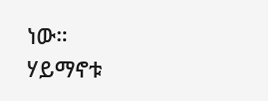ነው።
ሃይማኖቱ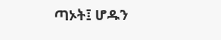ጣኦት፤ ሆዱን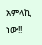አምላኪ ነው!!